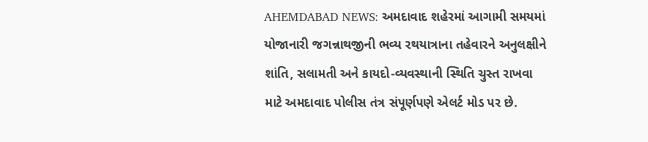AHEMDABAD NEWS: અમદાવાદ શહેરમાં આગામી સમયમાં યોજાનારી જગન્નાથજીની ભવ્ય રથયાત્રાના તહેવારને અનુલક્ષીને શાંતિ, સલામતી અને કાયદો-વ્યવસ્થાની સ્થિતિ ચુસ્ત રાખવા માટે અમદાવાદ પોલીસ તંત્ર સંપૂર્ણપણે એલર્ટ મોડ પર છે.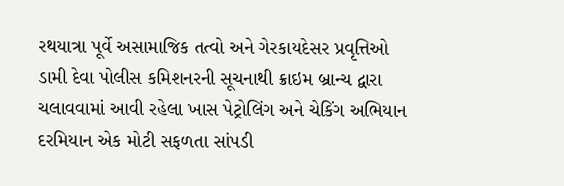રથયાત્રા પૂર્વે અસામાજિક તત્વો અને ગેરકાયદેસર પ્રવૃત્તિઓ ડામી દેવા પોલીસ કમિશનરની સૂચનાથી ક્રાઇમ બ્રાન્ચ દ્વારા ચલાવવામાં આવી રહેલા ખાસ પેટ્રોલિંગ અને ચેકિંગ અભિયાન દરમિયાન એક મોટી સફળતા સાંપડી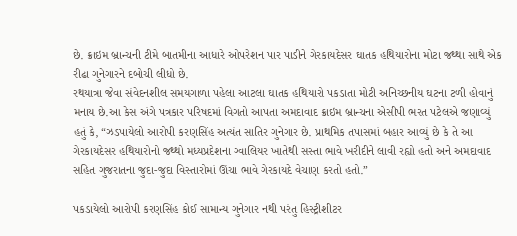છે. ક્રાઇમ બ્રાન્ચની ટીમે બાતમીના આધારે ઓપરેશન પાર પાડીને ગેરકાયદેસર ઘાતક હથિયારોના મોટા જથ્થા સાથે એક રીઢા ગુનેગારને દબોચી લીધો છે.
રથયાત્રા જેવા સંવેદનશીલ સમયગાળા પહેલા આટલા ઘાતક હથિયારો પકડાતા મોટી અનિચ્છનીય ઘટના ટળી હોવાનું મનાય છે.આ કેસ અંગે પત્રકાર પરિષદમાં વિગતો આપતા અમદાવાદ ક્રાઇમ બ્રાન્ચના એસીપી ભરત પટેલએ જણાવ્યું હતું કે, “ઝડપાયેલો આરોપી કરણસિંહ અત્યંત સાતિર ગુનેગાર છે. પ્રાથમિક તપાસમાં બહાર આવ્યું છે કે તે આ ગેરકાયદેસર હથિયારોનો જથ્થો મધ્યપ્રદેશના ગ્વાલિયર ખાતેથી સસ્તા ભાવે ખરીદીને લાવી રહ્યો હતો અને અમદાવાદ સહિત ગુજરાતના જુદા-જુદા વિસ્તારોમાં ઊંચા ભાવે ગેરકાયદે વેચાણ કરતો હતો.”

પકડાયેલો આરોપી કરણસિંહ કોઈ સામાન્ય ગુનેગાર નથી પરંતુ હિસ્ટ્રીશીટર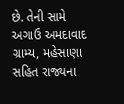છે. તેની સામે અગાઉ અમદાવાદ ગ્રામ્ય, મહેસાણા સહિત રાજ્યના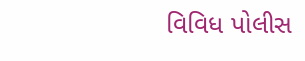વિવિધ પોલીસ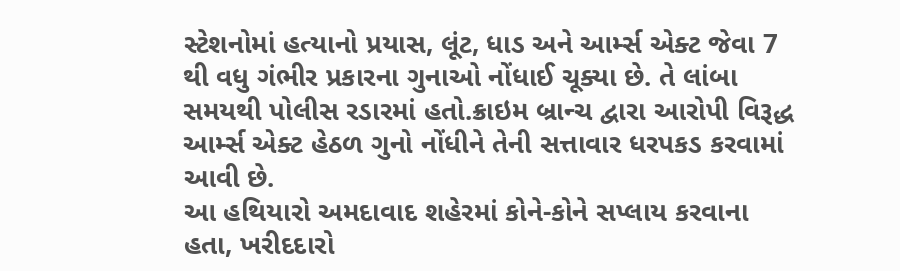સ્ટેશનોમાં હત્યાનો પ્રયાસ, લૂંટ, ધાડ અને આર્મ્સ એક્ટ જેવા 7 થી વધુ ગંભીર પ્રકારના ગુનાઓ નોંધાઈ ચૂક્યા છે. તે લાંબા સમયથી પોલીસ રડારમાં હતો.ક્રાઇમ બ્રાન્ચ દ્વારા આરોપી વિરૂદ્ધ આર્મ્સ એક્ટ હેઠળ ગુનો નોંધીને તેની સત્તાવાર ધરપકડ કરવામાં આવી છે.
આ હથિયારો અમદાવાદ શહેરમાં કોને-કોને સપ્લાય કરવાના હતા, ખરીદદારો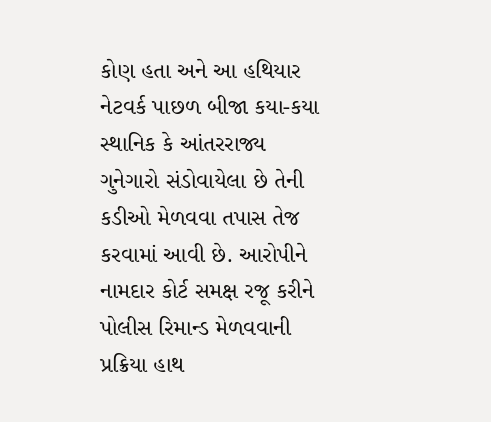કોણ હતા અને આ હથિયાર નેટવર્ક પાછળ બીજા કયા-કયા સ્થાનિક કે આંતરરાજ્ય ગુનેગારો સંડોવાયેલા છે તેની કડીઓ મેળવવા તપાસ તેજ કરવામાં આવી છે. આરોપીને નામદાર કોર્ટ સમક્ષ રજૂ કરીને પોલીસ રિમાન્ડ મેળવવાની પ્રક્રિયા હાથ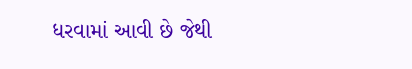ધરવામાં આવી છે જેથી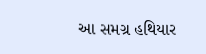આ સમગ્ર હથિયાર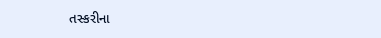તસ્કરીના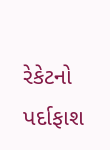રેકેટનો પર્દાફાશ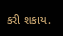કરી શકાય.